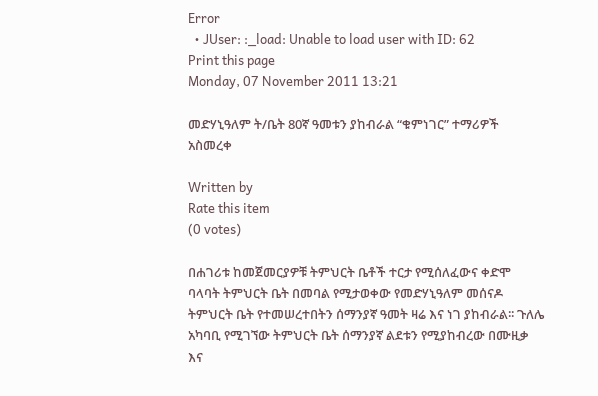Error
  • JUser: :_load: Unable to load user with ID: 62
Print this page
Monday, 07 November 2011 13:21

መድሃኒዓለም ት/ቤት 80ኛ ዓመቱን ያከብራል “ቁምነገር” ተማሪዎች አስመረቀ

Written by
Rate this item
(0 votes)

በሐገሪቱ ከመጀመርያዎቹ ትምህርት ቤቶች ተርታ የሚሰለፈውና ቀድሞ ባላባት ትምህርት ቤት በመባል የሚታወቀው የመድሃኒዓለም መሰናዶ ትምህርት ቤት የተመሠረተበትን ሰማንያኛ ዓመት ዛሬ እና ነገ ያከብራል፡፡ ጉለሌ አካባቢ የሚገኘው ትምህርት ቤት ሰማንያኛ ልደቱን የሚያከብረው በሙዚቃ እና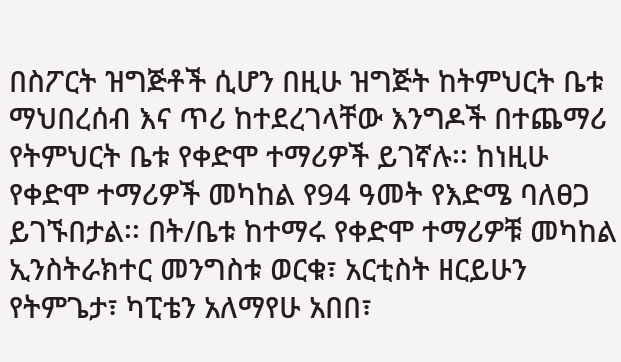በስፖርት ዝግጅቶች ሲሆን በዚሁ ዝግጅት ከትምህርት ቤቱ ማህበረሰብ እና ጥሪ ከተደረገላቸው እንግዶች በተጨማሪ የትምህርት ቤቱ የቀድሞ ተማሪዎች ይገኛሉ፡፡ ከነዚሁ የቀድሞ ተማሪዎች መካከል የ94 ዓመት የእድሜ ባለፀጋ ይገኙበታል፡፡ በት/ቤቱ ከተማሩ የቀድሞ ተማሪዎቹ መካከል ኢንስትራክተር መንግስቱ ወርቁ፣ አርቲስት ዘርይሁን የትምጌታ፣ ካፒቴን አለማየሁ አበበ፣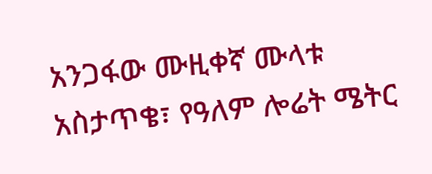አንጋፋው ሙዚቀኛ ሙላቱ አስታጥቄ፣ የዓለም ሎሬት ሜትር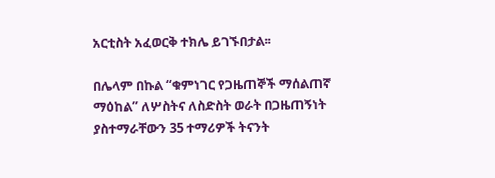አርቲስት አፈወርቅ ተክሌ ይገኙበታል፡፡

በሌላም በኩል “ቁምነገር የጋዜጠኞች ማሰልጠኛ ማዕከል” ለሦስትና ለስድስት ወራት በጋዜጠኝነት ያስተማራቸውን 35 ተማሪዎች ትናንት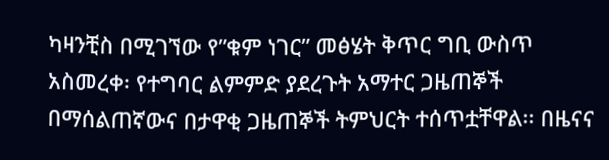ካዛንቺስ በሚገኘው የ”ቁም ነገር” መፅሄት ቅጥር ግቢ ውስጥ አስመረቀ፡ የተግባር ልምምድ ያደረጉት አማተር ጋዜጠኞች በማሰልጠኛውና በታዋቂ ጋዜጠኞች ትምህርት ተሰጥቷቸዋል፡፡ በዜናና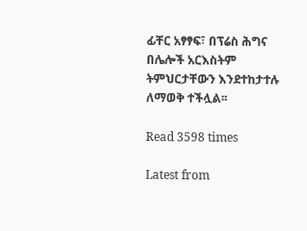ፊቸር አፃፃፍ፣ በፕሬስ ሕግና በሌሎች አርእስትም ትምህርታቸውን እንደተከታተሉ ለማወቅ ተችሏል፡፡

Read 3598 times

Latest from